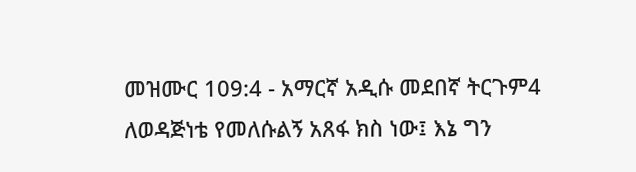መዝሙር 109:4 - አማርኛ አዲሱ መደበኛ ትርጉም4 ለወዳጅነቴ የመለሱልኝ አጸፋ ክስ ነው፤ እኔ ግን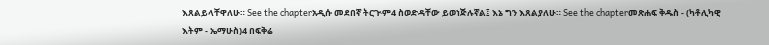እጸልይላቸዋለሁ። See the chapterአዲሱ መደበኛ ትርጒም4 ስወድዳቸው ይወነጅሉኛል፤ እኔ ግን እጸልያለሁ። See the chapterመጽሐፍ ቅዱስ - (ካቶሊካዊ እትም - ኤማሁስ)4 በፍቅሬ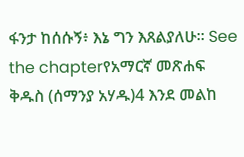ፋንታ ከሰሱኝ፥ እኔ ግን እጸልያለሁ። See the chapterየአማርኛ መጽሐፍ ቅዱስ (ሰማንያ አሃዱ)4 እንደ መልከ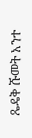ጼዴቅ ሹመት አንተ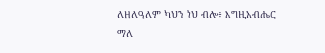ለዘለዓለም ካህን ነህ ብሎ፥ እግዚአብሔር ማለ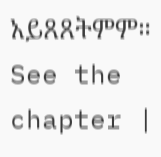አይጸጸትምም። See the chapter |